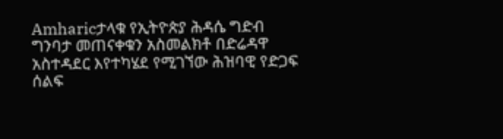Amharicታላቁ የኢትዮጵያ ሕዳሴ ግድብ ግንባታ መጠናቀቁን አስመልክቶ በድሬዳዋ አስተዳደር እየተካሄደ የሚገኘው ሕዝባዊ የድጋፍ ሰልፍ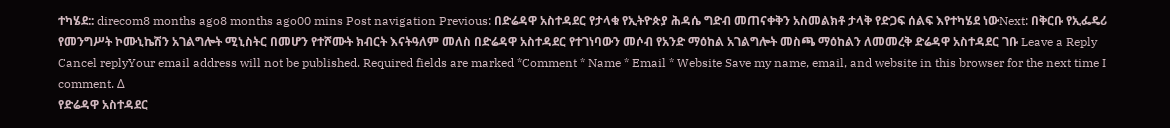ተካሄደ:: direcom8 months ago8 months ago00 mins Post navigation Previous: በድሬዳዋ አስተዳደር የታላቁ የኢትዮጵያ ሕዳሴ ግድብ መጠናቀቅን አስመልክቶ ታላቅ የድጋፍ ሰልፍ እየተካሄደ ነውNext: በቅርቡ የኢፌዴሪ የመንግሥት ኮሙኒኬሽን አገልግሎት ሚኒስትር በመሆን የተሾሙት ክብርት እናትዓለም መለስ በድሬዳዋ አስተዳደር የተገነባውን መሶብ የአንድ ማዕከል አገልግሎት መስጫ ማዕከልን ለመመረቅ ድሬዳዋ አስተዳደር ገቡ Leave a Reply Cancel replyYour email address will not be published. Required fields are marked *Comment * Name * Email * Website Save my name, email, and website in this browser for the next time I comment. Δ
የድሬዳዋ አስተዳደር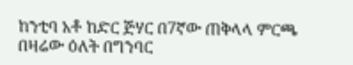ከንቲባ አቶ ከድር ጅሃር በ7ኛው ጠቅላላ ምርጫ በዛሬው ዕለት በግንባር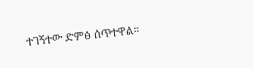ተገኝተው ድምፅ ሰጥተዋል።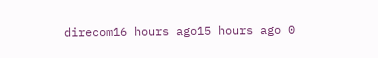direcom16 hours ago15 hours ago 0